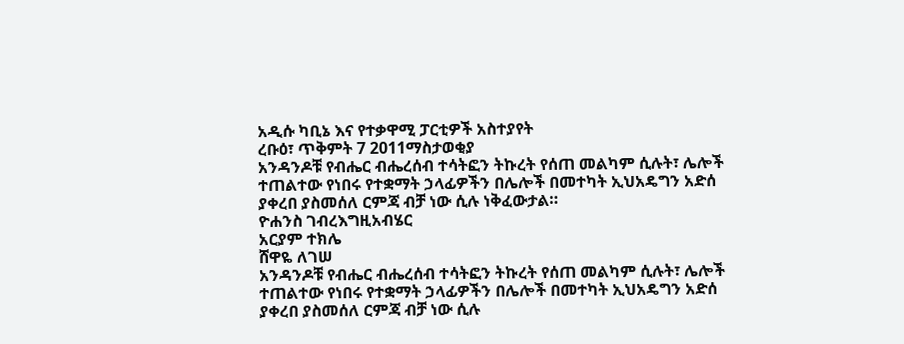አዲሱ ካቢኔ እና የተቃዋሚ ፓርቲዎች አስተያየት
ረቡዕ፣ ጥቅምት 7 2011ማስታወቂያ
አንዳንዶቹ የብሔር ብሔረሰብ ተሳትፎን ትኩረት የሰጠ መልካም ሲሉት፣ ሌሎች ተጠልተው የነበሩ የተቋማት ኃላፊዎችን በሌሎች በመተካት ኢህአዴግን አድሰ ያቀረበ ያስመሰለ ርምጃ ብቻ ነው ሲሉ ነቅፈውታል።
ዮሐንስ ገብረእግዚአብሄር
አርያም ተክሌ
ሸዋዬ ለገሠ
አንዳንዶቹ የብሔር ብሔረሰብ ተሳትፎን ትኩረት የሰጠ መልካም ሲሉት፣ ሌሎች ተጠልተው የነበሩ የተቋማት ኃላፊዎችን በሌሎች በመተካት ኢህአዴግን አድሰ ያቀረበ ያስመሰለ ርምጃ ብቻ ነው ሲሉ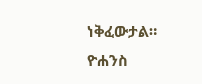ነቅፈውታል።
ዮሐንስ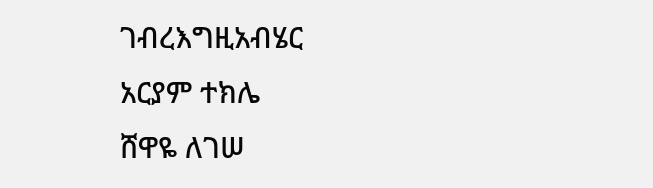ገብረእግዚአብሄር
አርያም ተክሌ
ሸዋዬ ለገሠ